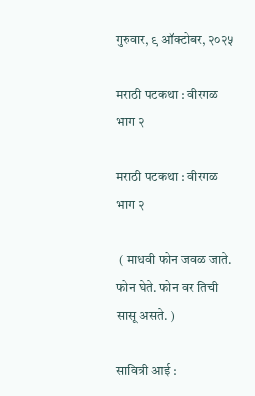गुरुवार, ९ ऑक्टोबर, २०२५

मराठी पटकथा : वीरगळ भाग २

मराठी पटकथा : वीरगळ भाग २

 ( माधवी फोन जवळ जाते. फोन घेते. फोन वर तिची सासू असते. )

सावित्री आई :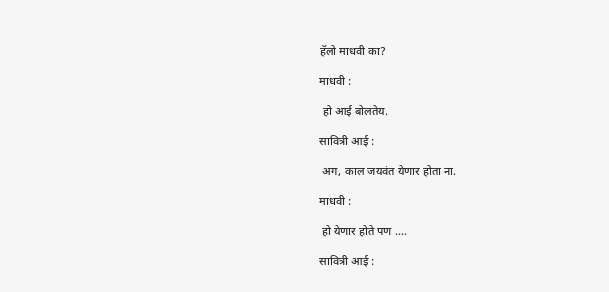हॅलो माधवी का?

माधवी :

 हो आई बोलतेय.

सावित्री आई :

 अग, काल जयवंत येणार होता ना.

माधवी :

 हो येणार होते पण ….

सावित्री आई :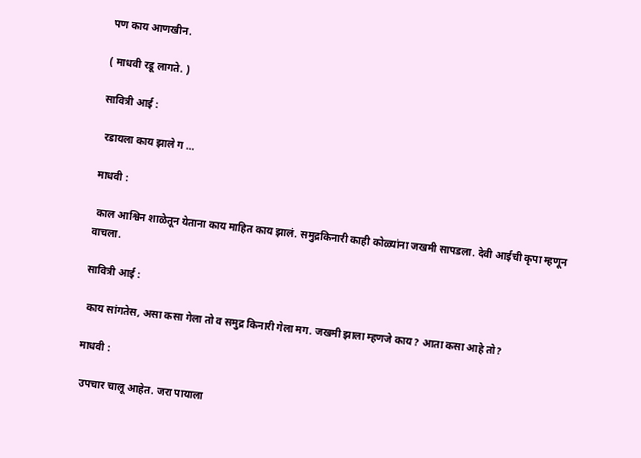पण काय आणखीन.

( माधवी रडू लागते. )

सावित्री आई :

 रडायला काय झाले ग …

माधवी :

 काल आश्विन शाळेतून येताना काय माहित काय झालं. समुद्रकिनारी काही कोळ्यांना जखमी सापडला. देवी आईची कृपा म्हणून वाचला.

सावित्री आई :

 काय सांगतेस, असा कसा गेला तो व समुद्र किनारी गेला मग. जखमी झाला म्हणजे काय? आता कसा आहे तो?

माधवी :

 उपचार चालू आहेत. जरा पायाला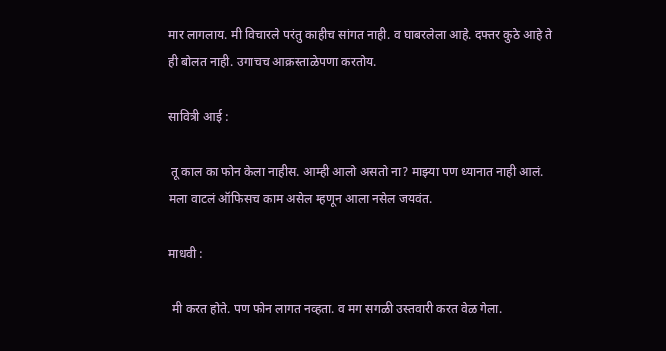मार लागलाय. मी विचारले परंतु काहीच सांगत नाही. व घाबरलेला आहे. दफ्तर कुठे आहे ते ही बोलत नाही. उगाचच आक्रस्ताळेपणा करतोय.

सावित्री आई :

 तू काल का फोन केला नाहीस. आम्ही आलो असतो ना? माझ्या पण ध्यानात नाही आलं. मला वाटलं ऑफिसच काम असेल म्हणून आला नसेल जयवंत.

माधवी :

 मी करत होते. पण फोन लागत नव्हता. व मग सगळी उस्तवारी करत वेळ गेला.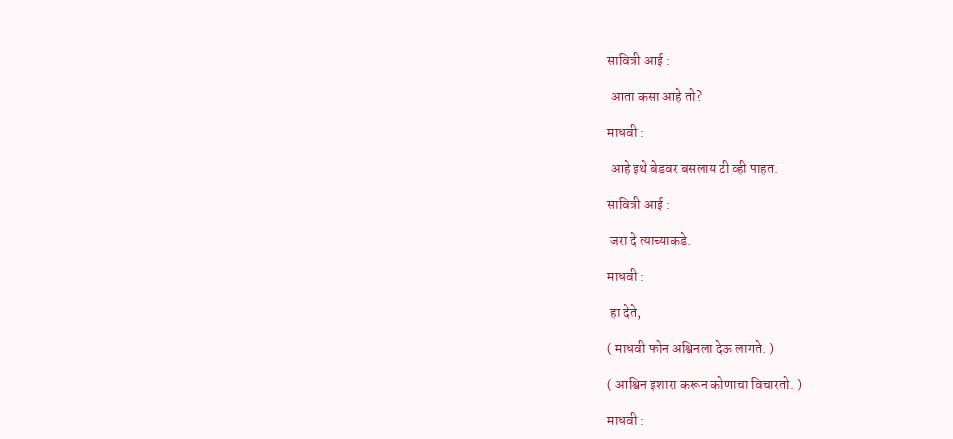सावित्री आई :

 आता कसा आहे तो?

माधवी :

 आहे इथे बेडवर बसलाय टी व्ही पाहत.

सावित्री आई :

 जरा दे त्याच्याकडे.

माधवी :

 हा देते,

( माधवी फोन अश्विनला देऊ लागते. )

( आश्विन इशारा करून कोणाचा विचारतो. )

माधवी :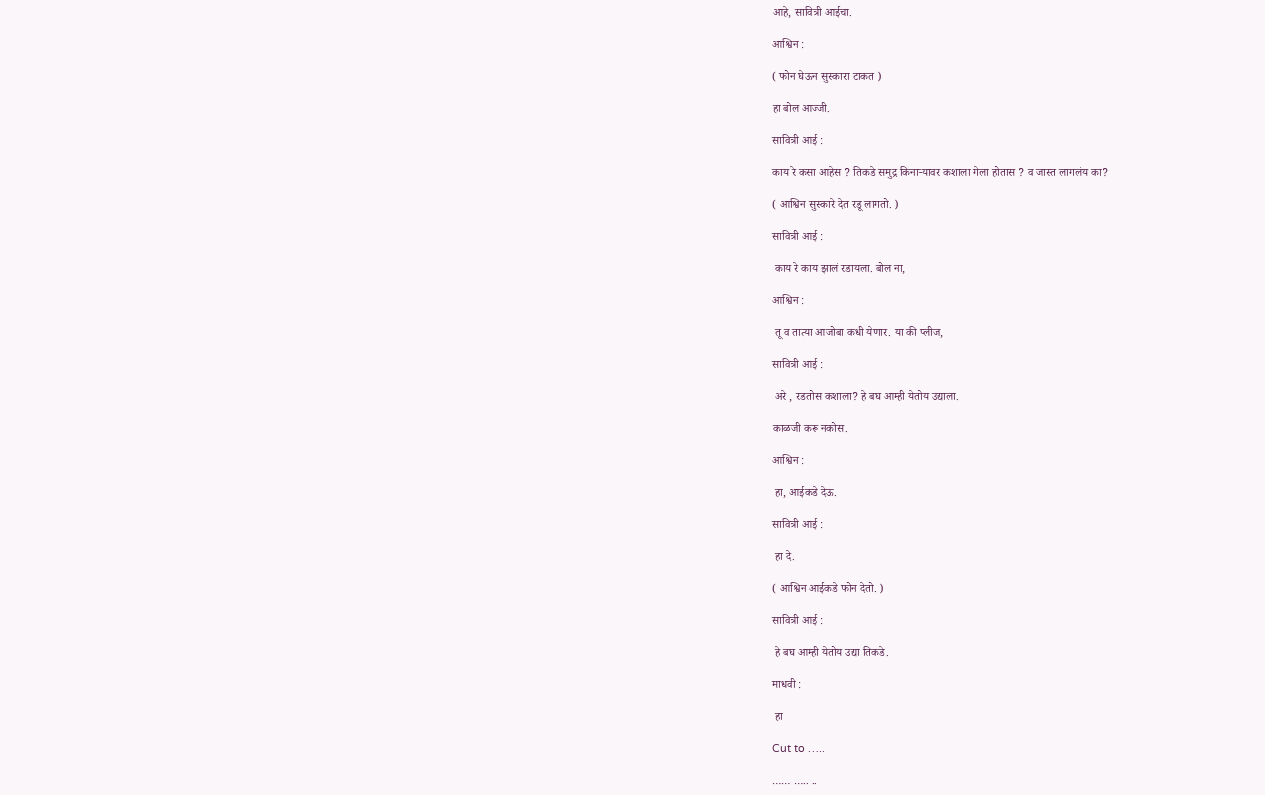आहे, सावित्री आईचा.

आश्विन :

( फोन घेऊन सुस्कारा टाकत )

हा बोल आज्जी.

सावित्री आई :

काय रे कसा आहेस ? तिकडे समुद्र किनाऱ्यावर कशाला गेला होतास ? व जास्त लागलंय का?

( आश्विन सुस्कारे देत रडू लागतो. )

सावित्री आई :

 काय रे काय झालं रडायला. बोल ना,

आश्विन :

 तू व तात्या आजोबा कधी येणार. या की प्लीज,

सावित्री आई :

 अरे , रडतोस कशाला? हे बघ आम्ही येतोय उद्याला.

काळजी करू नकोस.

आश्विन :

 हा, आईकडे देऊ.

सावित्री आई :

 हा दे.

( आश्विन आईकडे फोन देतो. )

सावित्री आई :

 हे बघ आम्ही येतोय उद्या तिकडे.

माधवी :

 हा

Cut to …..

…… ….. ..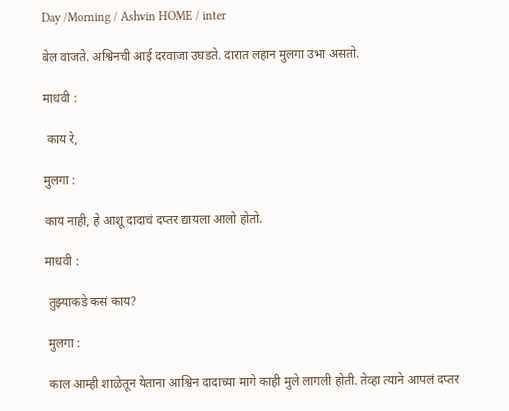Day /Morning / Ashvin HOME / inter

बेल वाजते. अश्विनची आई दरवाजा उघडते. दारात लहान मुलगा उभा असतो.

माधवी :

 काय रे,

मुलगा :

काय नाही, हे आशू दादाचं दप्तर द्यायला आलो होतो.

माधवी :

 तुझ्याकडे कसं काय?

 मुलगा :

 काल आम्ही शाळेतून येताना आश्विन दादाच्या मागे काही मुले लागली होती. तेव्हा त्याने आपलं दप्तर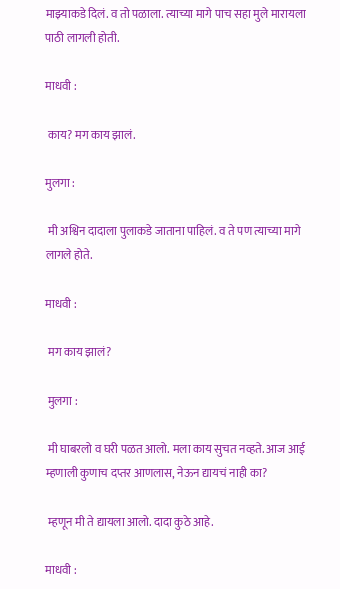माझ्याकडे दिलं. व तो पळाला. त्याच्या मागे पाच सहा मुले मारायला पाठी लागली होती.

माधवी :

 काय? मग काय झालं.

मुलगा :

 मी अश्विन दादाला पुलाकडे जाताना पाहिलं. व ते पण त्याच्या मागे लागले होते.

माधवी :

 मग काय झालं?

 मुलगा :

 मी घाबरलो व घरी पळत आलो. मला काय सुचत नव्हते. आज आई म्हणाली कुणाच दप्तर आणलास, नेऊन द्यायचं नाही का?

 म्हणून मी ते द्यायला आलो. दादा कुठे आहे.

माधवी :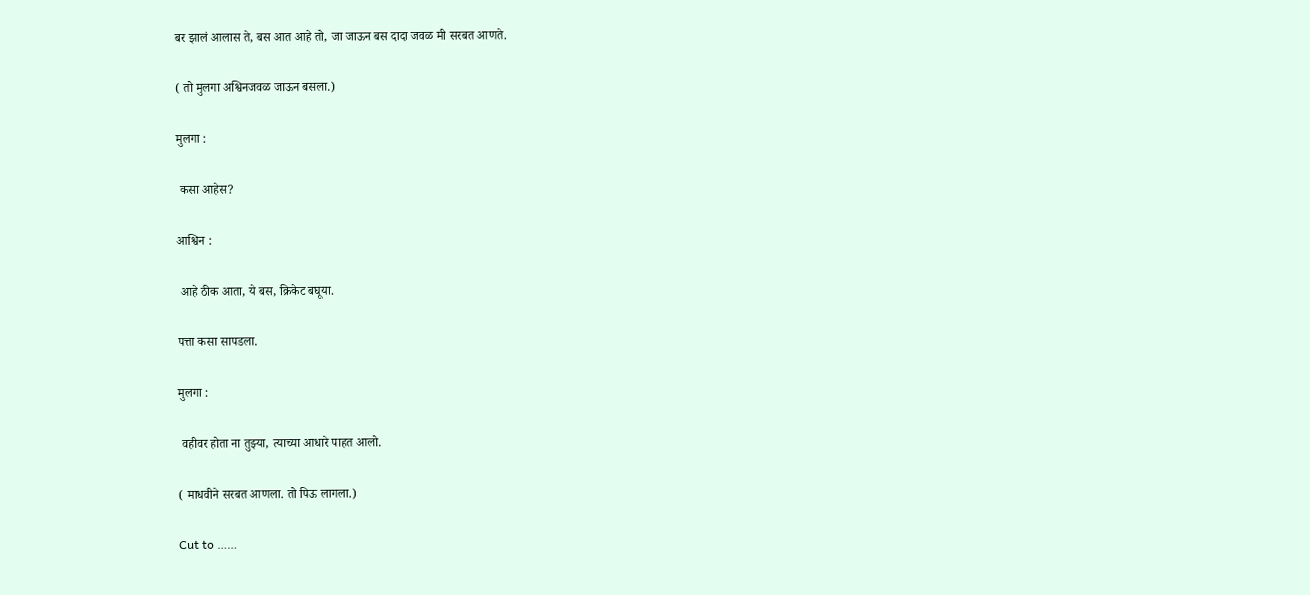बर झालं आलास ते, बस आत आहे तो, जा जाऊन बस दादा जवळ मी सरबत आणते.

( तो मुलगा अश्विनजवळ जाऊन बसला.)

मुलगा :

 कसा आहेस?

आश्विन :

 आहे ठीक आता, ये बस, क्रिकेट बघूया.

पत्ता कसा सापडला.

मुलगा :

 वहीवर होता ना तुझ्या, त्याच्या आधारे पाहत आलो.

( माधवीने सरबत आणला. तो पिऊ लागला.)

Cut to ……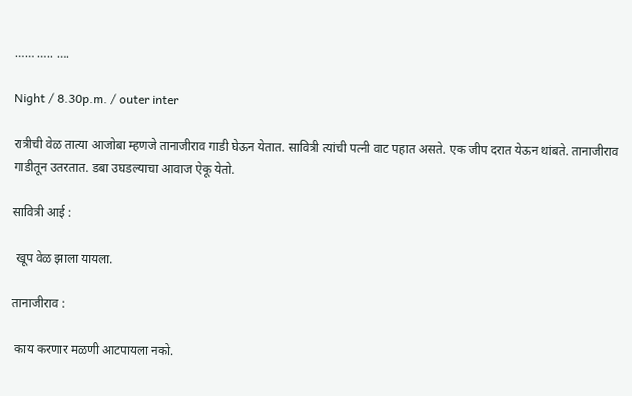…… ….. ….

Night / 8.30p.m. / outer inter

रात्रीची वेळ तात्या आजोबा म्हणजे तानाजीराव गाडी घेऊन येतात. सावित्री त्यांची पत्नी वाट पहात असते. एक जीप दरात येऊन थांबते. तानाजीराव गाडीतून उतरतात. डबा उघडल्याचा आवाज ऐकू येतो.

सावित्री आई :

 खूप वेळ झाला यायला.

तानाजीराव :

 काय करणार मळणी आटपायला नको.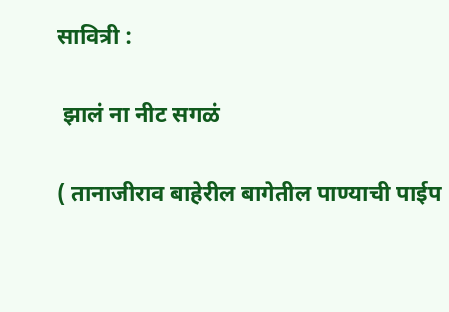सावित्री :

 झालं ना नीट सगळं

( तानाजीराव बाहेरील बागेतील पाण्याची पाईप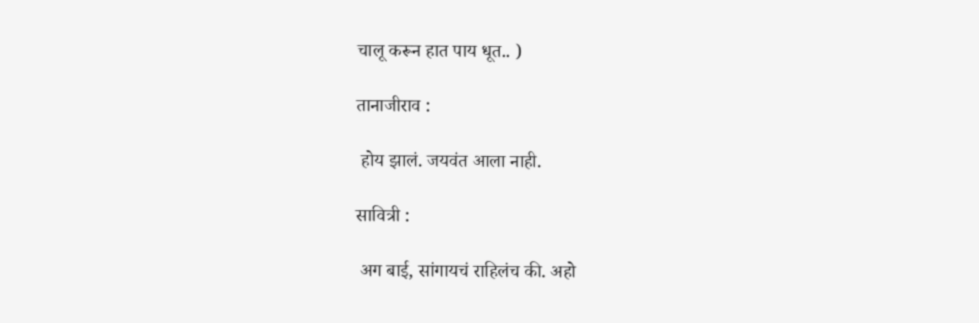चालू करून हात पाय धूत.. )

तानाजीराव :

 होय झालं. जयवंत आला नाही.

सावित्री :

 अग बाई, सांगायचं राहिलंच की. अहो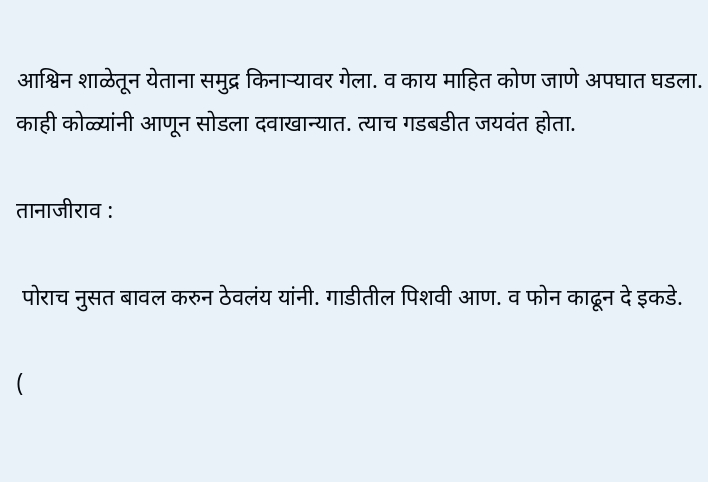आश्विन शाळेतून येताना समुद्र किनाऱ्यावर गेला. व काय माहित कोण जाणे अपघात घडला. काही कोळ्यांनी आणून सोडला दवाखान्यात. त्याच गडबडीत जयवंत होता.

तानाजीराव :

 पोराच नुसत बावल करुन ठेवलंय यांनी. गाडीतील पिशवी आण. व फोन काढून दे इकडे.

(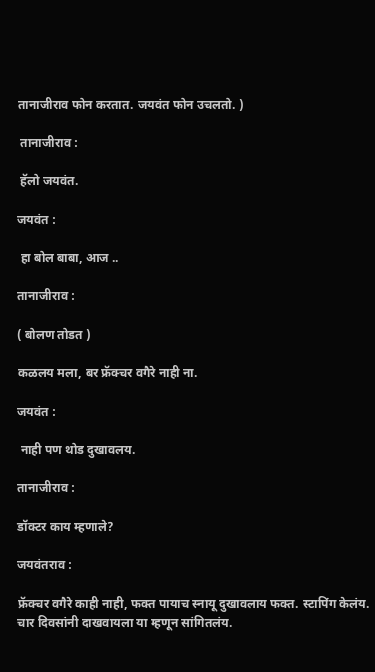तानाजीराव फोन करतात. जयवंत फोन उचलतो. )

 तानाजीराव :

 हॅलो जयवंत.

जयवंत :

 हा बोल बाबा, आज ..

तानाजीराव :

( बोलण तोडत )

कळलय मला, बर फ्रॅक्चर वगैरे नाही ना.

जयवंत :

 नाही पण थोड दुखावलय.

तानाजीराव :

डॉक्टर काय म्हणाले?

जयवंतराव :

फ्रॅक्चर वगैरे काही नाही, फक्त पायाच स्नायू दुखावलाय फक्त. स्टापिंग केलंय. चार दिवसांनी दाखवायला या म्हणून सांगितलंय.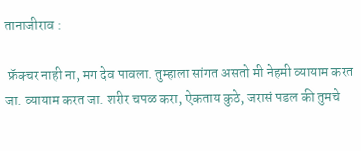तानाजीराव :

 फ्रॅक्चर नाही ना, मग देव पावला. तुम्हाला सांगत असतो मी नेहमी व्यायाम करत जा. व्यायाम करत जा. शरीर चपळ करा, ऐकताय कुठे, जरासं पडल की तुमचे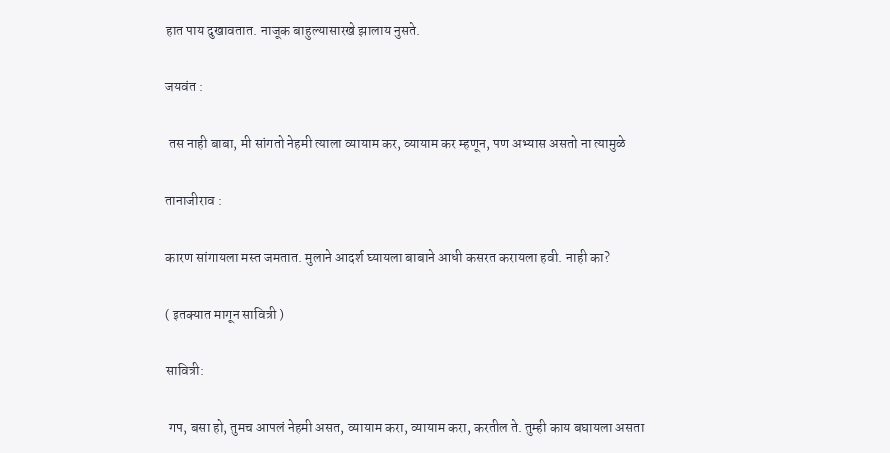हात पाय दुखावतात. नाजूक बाहुल्यासारखे झालाय नुसते.

जयवंत :

 तस नाही बाबा, मी सांगतो नेहमी त्याला व्यायाम कर, व्यायाम कर म्हणून, पण अभ्यास असतो ना त्यामुळे

तानाजीराव :

कारण सांगायला मस्त जमतात. मुलाने आदर्श घ्यायला बाबाने आधी कसरत करायला हवी. नाही का?

( इतक्यात मागून सावित्री )

सावित्री:

 गप, बसा हो, तुमच आपलं नेहमी असत, व्यायाम करा, व्यायाम करा, करतील ते. तुम्ही काय बघायला असता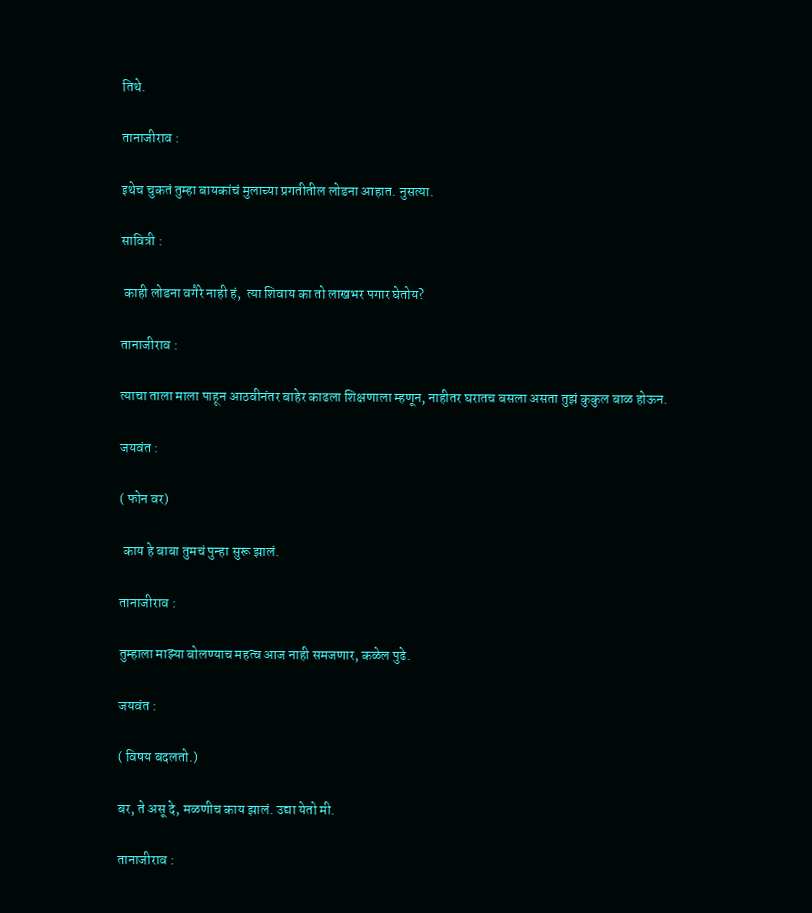तिथे.

तानाजीराव :

इथेच चुकतं तुम्हा बायकांचं मुलाच्या प्रगतीतील लोडना आहात. नुसत्या.

सावित्री :

 काही लोडना वगैरे नाही हं,  त्या शिवाय का तो लाखभर पगार घेतोय?

तानाजीराव :

त्याचा ताला माला पाहून आठवीनंतर बाहेर काढला शिक्षणाला म्हणून, नाहीतर घरातच बसला असता तुझं कुकुल बाळ होऊन.

जयवंत :

( फोन वर)

 काय हे बाबा तुमचं पुन्हा सुरू झालं.

तानाजीराव :

तुम्हाला माझ्या बोलण्याच महत्व आज नाही समजणार, कळेल पुढे.

जयवंत :

( विषय बदलतो.)

बर, ते असू दे, मळणीच काय झालं. उद्या येतो मी.

तानाजीराव :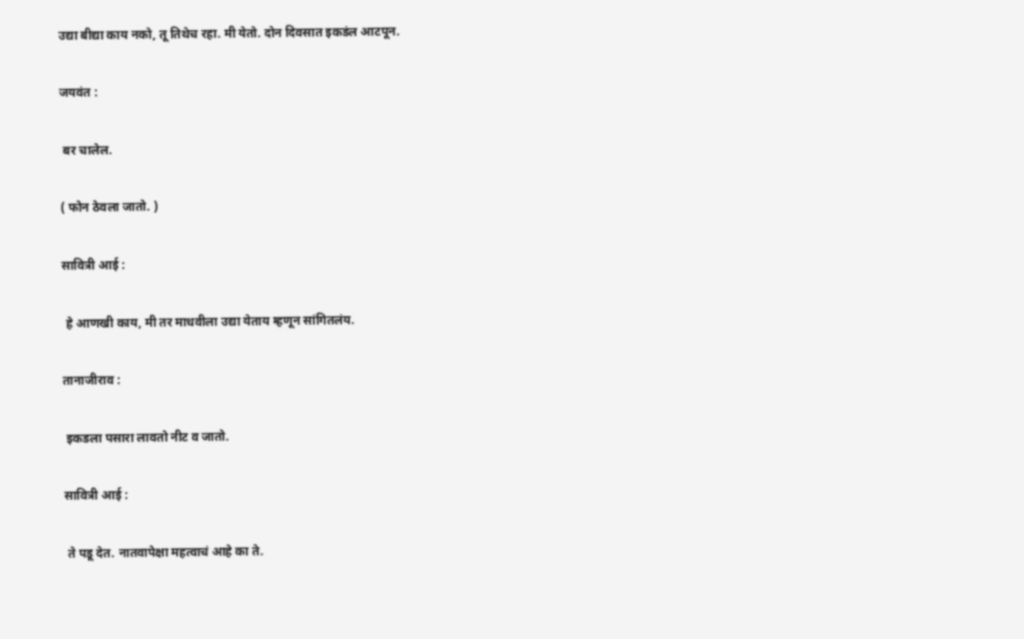उद्या बीद्या काय नको, तू तिथेच रहा. मी येतो. दोन दिवसात इकडंल आटपून.

जयवंत :

 बर चालेल.

( फोन ठेवला जातो. )

सावित्री आई :

 हे आणखी काय, मी तर माधवीला उद्या येताय म्हणून सांगितलंय.

तानाजीराव :

 इकडला पसारा लावतो नीट व जातो.

सावित्री आई :

 ते पडू देत. नातवापेक्षा महत्वाचं आहे का ते.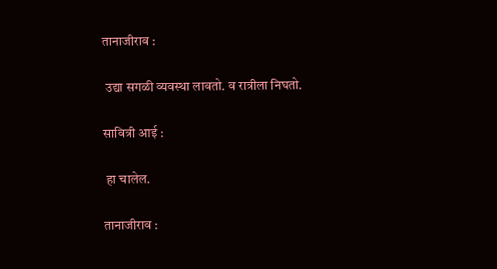तानाजीराव :

 उद्या सगळी व्यवस्था लावतो. व रात्रीला निघतो.

सावित्री आई :

 हा चालेल.

तानाजीराव :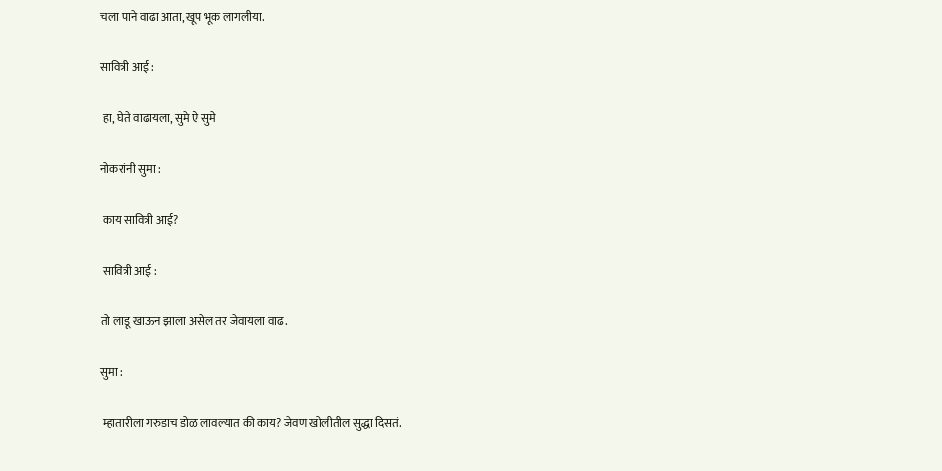चला पाने वाढा आता, खूप भूक लागलीया.

सावित्री आई :

 हा, घेते वाढायला, सुमे ऐ सुमे

नोकरांनी सुमा :

 काय सावित्री आई?

 सावित्री आई :

तो लाडू खाऊन झाला असेल तर जेवायला वाढ.

सुमा :

 म्हातारीला गरुडाच डोळ लावल्यात की काय? जेवण खोलीतील सुद्धा दिसतं.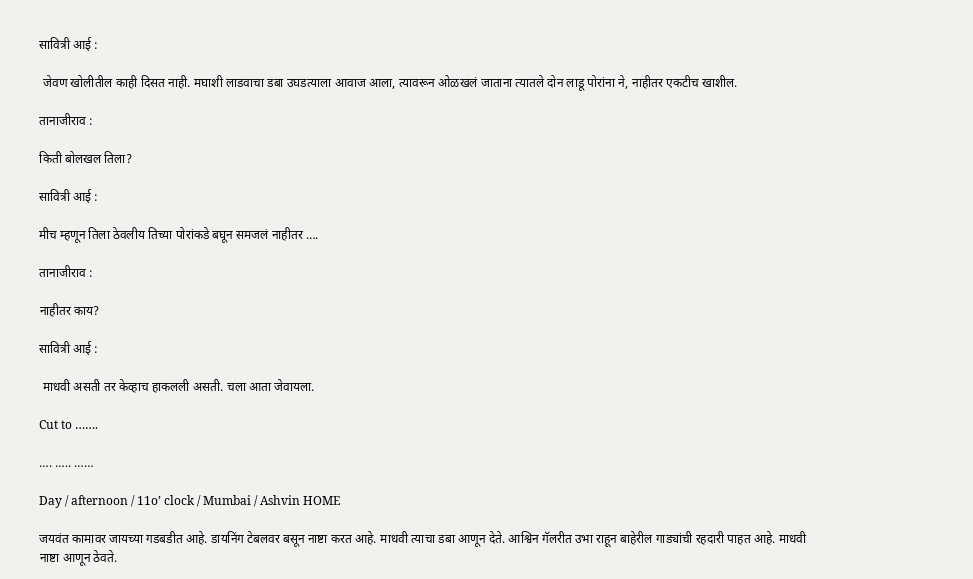सावित्री आई :

 जेवण खोलीतील काही दिसत नाही. मघाशी लाडवाचा डबा उघडत्याला आवाज आला, त्यावरून ओळखलं जाताना त्यातले दोन लाडू पोरांना ने, नाहीतर एकटीच खाशील.

तानाजीराव :

किती बोलखल तिला?

सावित्री आई :

मीच म्हणून तिला ठेवलीय तिच्या पोरांकडे बघून समजलं नाहीतर ….

तानाजीराव :

नाहीतर काय?

सावित्री आई :

 माधवी असती तर केव्हाच हाकलली असती. चला आता जेवायला.

Cut to …….

…. ….. ……

Day / afternoon / 11o’ clock / Mumbai / Ashvin HOME

जयवंत कामावर जायच्या गडबडीत आहे. डायनिंग टेबलवर बसून नाष्टा करत आहे. माधवी त्याचा डबा आणून देते. आश्विन गॅलरीत उभा राहून बाहेरील गाड्यांची रहदारी पाहत आहे. माधवी नाष्टा आणून ठेवते.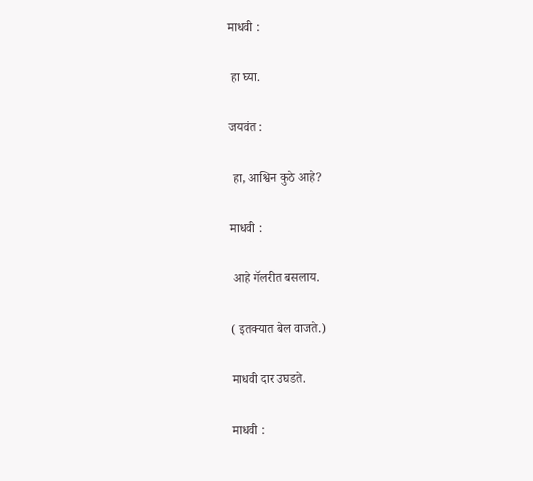माधवी :

 हा घ्या.

जयवंत :

 हा, आश्विन कुठे आहे?

माधवी :

 आहे गॅलरीत बसलाय.

( इतक्यात बेल वाजते.)

माधवी दार उघडते.

माधवी :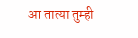आ तात्या तुम्ही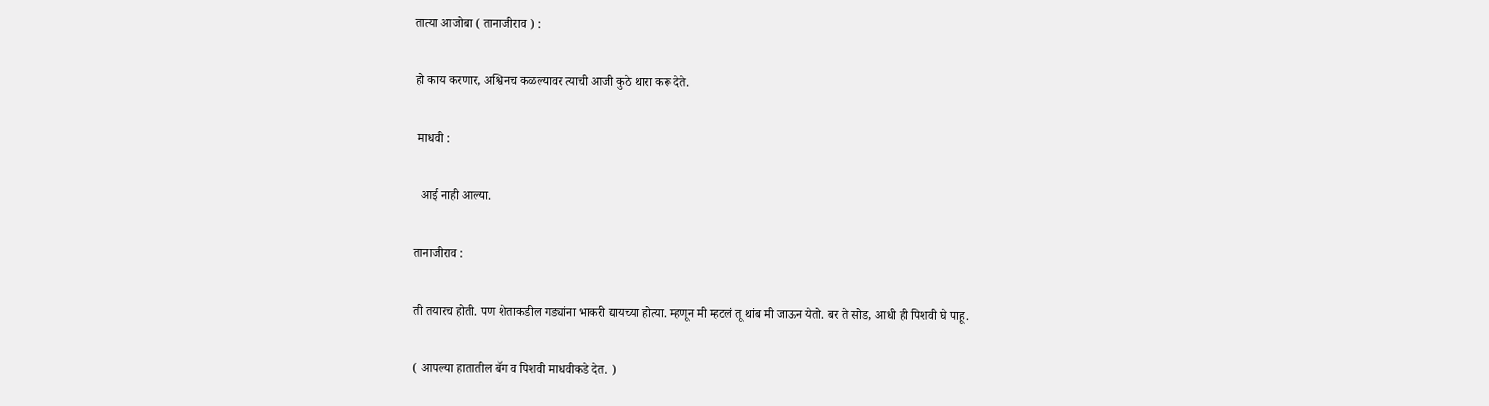तात्या आजोबा ( तानाजीराव ) :

हो काय करणार, अश्विनच कळल्यावर त्याची आजी कुठे थारा करू देते.

 माधवी :

  आई नाही आल्या.

तानाजीराव :

ती तयारच होती. पण शेताकडील गड्यांना भाकरी द्यायच्या होत्या. म्हणून मी म्हटलं तू थांब मी जाऊन येतो. बर ते सोड, आधी ही पिशवी घे पाहू.

( आपल्या हातातील बॅग व पिशवी माधवीकडे देत. )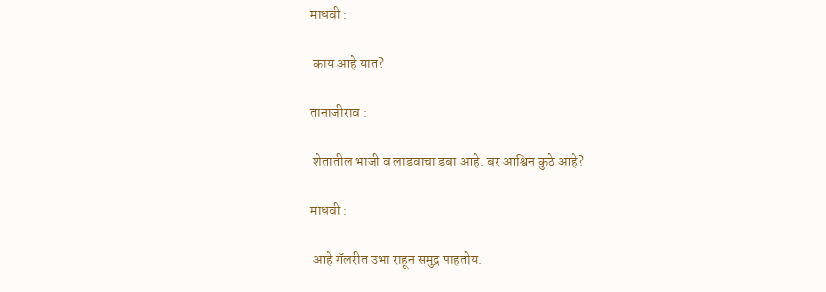माधवी :

 काय आहे यात?

तानाजीराव :

 शेतातील भाजी व लाडवाचा डबा आहे. बर आश्विन कुठे आहे?

माधवी :

 आहे गॅलरीत उभा राहून समुद्र पाहतोय.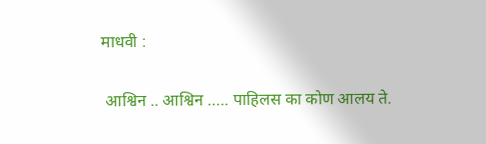माधवी :

 आश्विन .. आश्विन ….. पाहिलस का कोण आलय ते.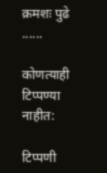क्रमशः पुढे ......

कोणत्याही टिप्पण्‍या नाहीत:

टिप्पणी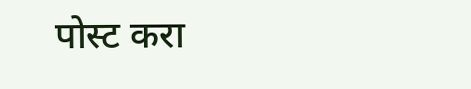पोस्ट करा